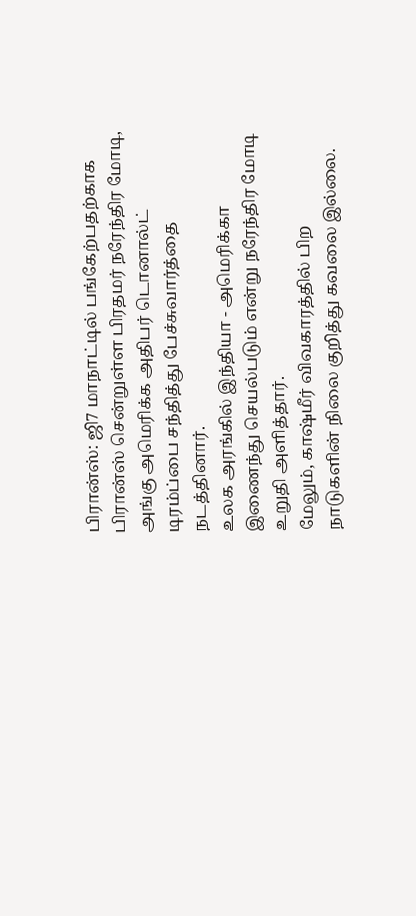பிரான்ஸ்: ஜி7 மாநாட்டில் பங்கேற்பதற்காக பிரான்ஸ் சென்றுள்ள பிரதமர் நரேந்திர மோடி, அங்கு அமெரிக்க அதிபர் டொனால்ட் டிரம்ப்பை சந்தித்து பேச்சுவார்த்தை நடத்தினார்.
உலக அரங்கில் இந்தியா - அமெரிக்கா இணைந்து செயல்படும் என்று நரேந்திர மோடி உறுதி அளித்தார்.
மேலும், காஷ்மீர் விவகாரத்தில் பிற நாடுகளின் நிலை குறித்து கவலை இல்லை.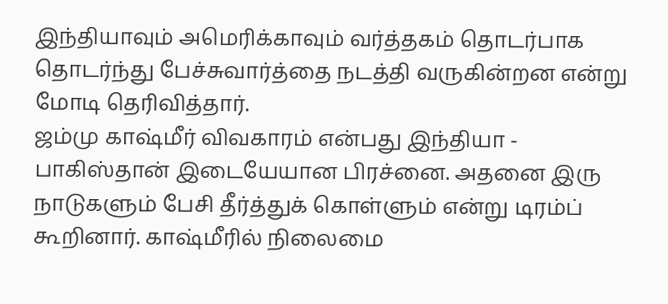இந்தியாவும் அமெரிக்காவும் வர்த்தகம் தொடர்பாக தொடர்ந்து பேச்சுவார்த்தை நடத்தி வருகின்றன என்று மோடி தெரிவித்தார்.
ஜம்மு காஷ்மீர் விவகாரம் என்பது இந்தியா - பாகிஸ்தான் இடையேயான பிரச்னை. அதனை இரு நாடுகளும் பேசி தீர்த்துக் கொள்ளும் என்று டிரம்ப் கூறினார். காஷ்மீரில் நிலைமை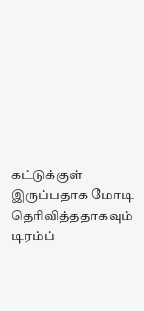கட்டுக்குள் இருப்பதாக மோடி தெரிவித்ததாகவும் டிரம்ப்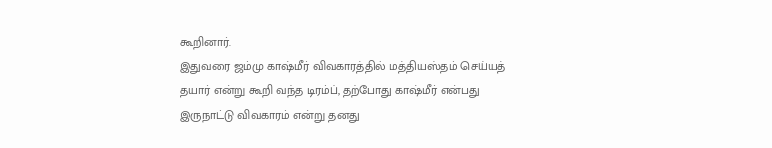கூறினார்.
இதுவரை ஜம்மு காஷ்மீர் விவகாரத்தில் மத்தியஸ்தம் செய்யத் தயார் என்று கூறி வந்த டிரம்ப், தற்போது காஷ்மீர் என்பது இருநாட்டு விவகாரம் என்று தனது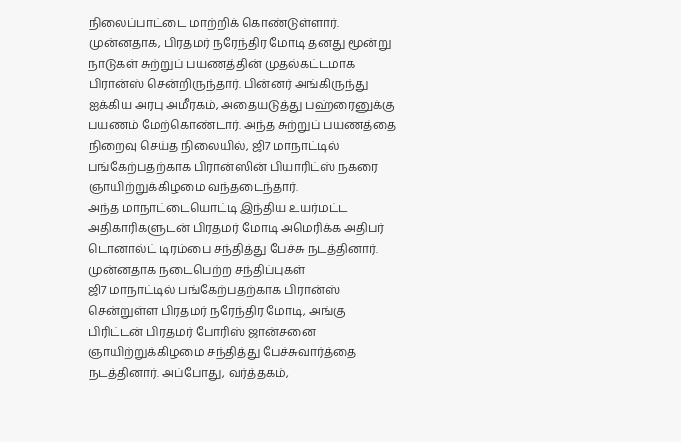நிலைப்பாட்டை மாற்றிக் கொண்டுள்ளார்.
முன்னதாக, பிரதமர் நரேந்திர மோடி தனது மூன்று நாடுகள் சுற்றுப் பயணத்தின் முதல்கட்டமாக பிரான்ஸ் சென்றிருந்தார். பின்னர் அங்கிருந்து ஐக்கிய அரபு அமீரகம், அதையடுத்து பஹ்ரைனுக்கு பயணம் மேற்கொண்டார். அந்த சுற்றுப் பயணத்தை நிறைவு செய்த நிலையில், ஜி7 மாநாட்டில் பங்கேற்பதற்காக பிரான்ஸின் பியாரிட்ஸ் நகரை ஞாயிற்றுக்கிழமை வந்தடைந்தார்.
அந்த மாநாட்டையொட்டி இந்திய உயர்மட்ட அதிகாரிகளுடன் பிரதமர் மோடி அமெரிக்க அதிபர் டொனால்ட் டிரம்பை சந்தித்து பேச்சு நடத்தினார்.
முன்னதாக நடைபெற்ற சந்திப்புகள்
ஜி7 மாநாட்டில் பங்கேற்பதற்காக பிரான்ஸ் சென்றுள்ள பிரதமர் நரேந்திர மோடி, அங்கு பிரிட்டன் பிரதமர் போரிஸ் ஜான்சனை ஞாயிற்றுக்கிழமை சந்தித்து பேச்சுவார்த்தை நடத்தினார். அப்போது, வர்த்தகம்,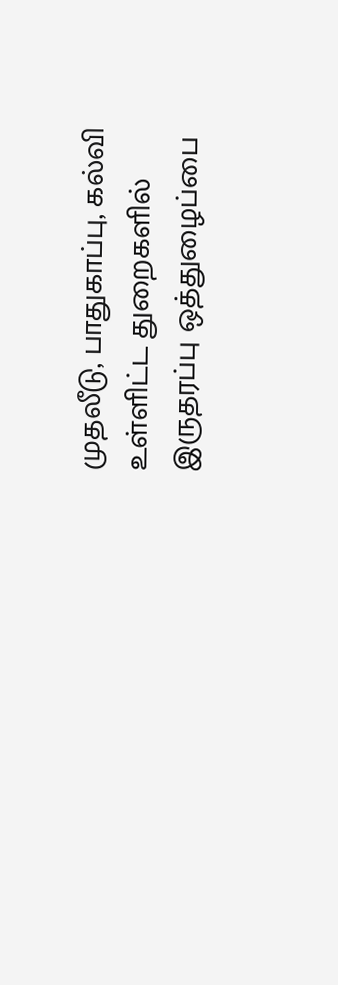முதலீடு, பாதுகாப்பு, கல்வி உள்ளிட்ட துறைகளில் இருதரப்பு ஒத்துழைப்பை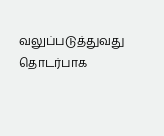வலுப்படுத்துவது தொடர்பாக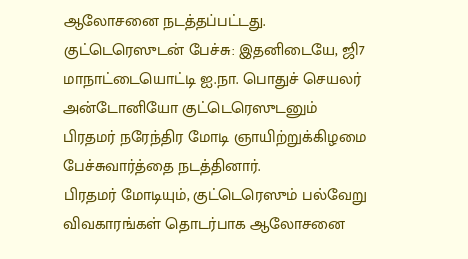ஆலோசனை நடத்தப்பட்டது.
குட்டெரெஸுடன் பேச்சு: இதனிடையே, ஜி7 மாநாட்டையொட்டி ஐ.நா. பொதுச் செயலர் அன்டோனியோ குட்டெரெஸுடனும் பிரதமர் நரேந்திர மோடி ஞாயிற்றுக்கிழமை பேச்சுவார்த்தை நடத்தினார்.
பிரதமர் மோடியும், குட்டெரெஸும் பல்வேறு விவகாரங்கள் தொடர்பாக ஆலோசனை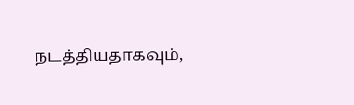நடத்தியதாகவும்,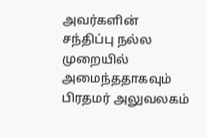அவர்களின் சந்திப்பு நல்ல முறையில் அமைந்ததாகவும் பிரதமர் அலுவலகம்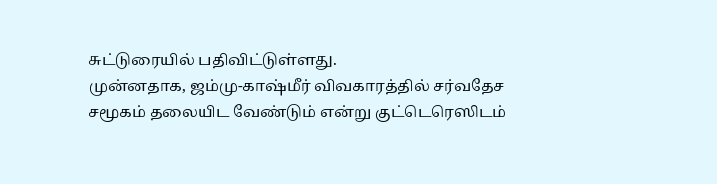சுட்டுரையில் பதிவிட்டுள்ளது.
முன்னதாக, ஜம்மு-காஷ்மீர் விவகாரத்தில் சர்வதேச சமூகம் தலையிட வேண்டும் என்று குட்டெரெஸிடம்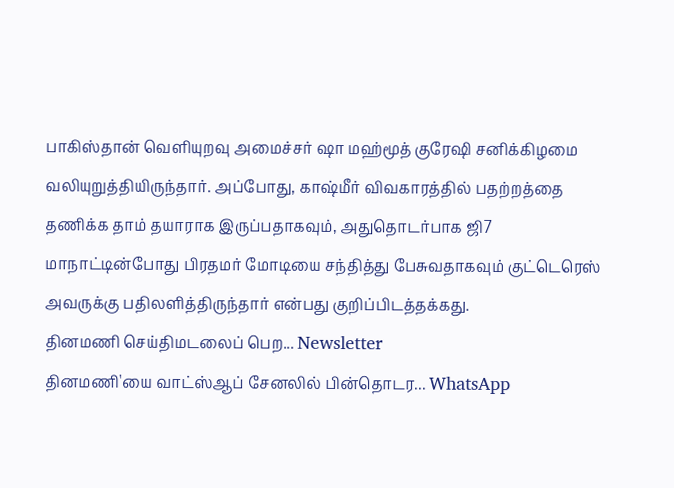பாகிஸ்தான் வெளியுறவு அமைச்சர் ஷா மஹ்மூத் குரேஷி சனிக்கிழமை வலியுறுத்தியிருந்தார். அப்போது, காஷ்மீர் விவகாரத்தில் பதற்றத்தை தணிக்க தாம் தயாராக இருப்பதாகவும், அதுதொடர்பாக ஜி7 மாநாட்டின்போது பிரதமர் மோடியை சந்தித்து பேசுவதாகவும் குட்டெரெஸ் அவருக்கு பதிலளித்திருந்தார் என்பது குறிப்பிடத்தக்கது.
தினமணி செய்திமடலைப் பெற... Newsletter
தினமணி'யை வாட்ஸ்ஆப் சேனலில் பின்தொடர... WhatsApp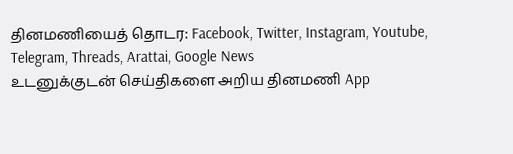தினமணியைத் தொடர: Facebook, Twitter, Instagram, Youtube, Telegram, Threads, Arattai, Google News
உடனுக்குடன் செய்திகளை அறிய தினமணி App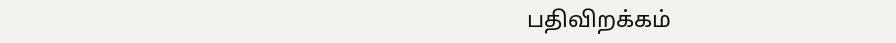பதிவிறக்கம்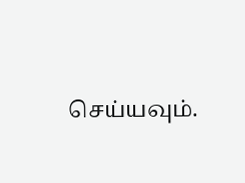செய்யவும்.